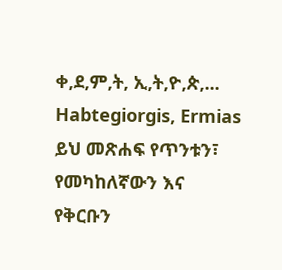ቀ,ደ,ም,ት, ኢ,ት,ዮ,ጵ,...
Habtegiorgis, Ermias ይህ መጽሐፍ የጥንቱን፣ የመካከለኛውን እና የቅርቡን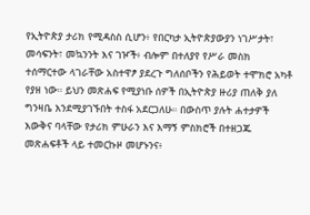የኢትዮጵያ ታሪክ የሚዳስስ ሲሆን፥ የበርካታ ኢትዮጵያውያን ነገሥታት፣ መሳፍንት፣ መኳንንት እና ገዦች፥ ብሎም በተለያየ የሥራ መስክ ተሰማርተው ላገራቸው አስተዋፆ ያደረጉ ግለሰቦችን የሕይወት ተሞክሮ አካቶ የያዘ ነው። ይህን መጽሐፍ የሚያነቡ ሰዎች በኢትዮጵያ ዙሪያ ጠለቅ ያለ ግንዛቤ እንደሚያገኙበት ተስፋ አደርጋለሁ። በውስጥ ያሉት ሐተታዎች እውቅና ባላቸው የታሪክ ምሁራን እና እማኝ ምስክሮች በተዘጋጁ መጽሐፍቶች ላይ ተመርኩዞ መሆኑንና፥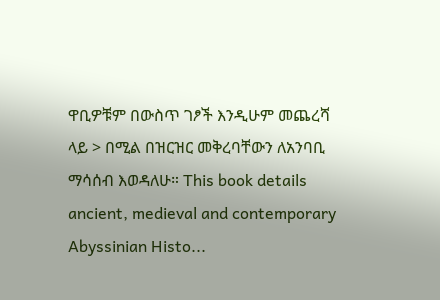ዋቢዎቹም በውስጥ ገፆች እንዲሁም መጨረሻ ላይ > በሚል በዝርዝር መቅረባቸውን ለአንባቢ ማሳሰብ እወዳለሁ። This book details ancient, medieval and contemporary Abyssinian Histo...